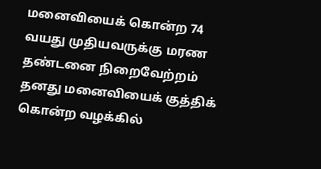மனைவியைக் கொன்ற 74 வயது முதியவருக்கு மரண தண்டனை நிறைவேற்றம்
தனது மனைவியைக் குத்திக் கொன்ற வழக்கில்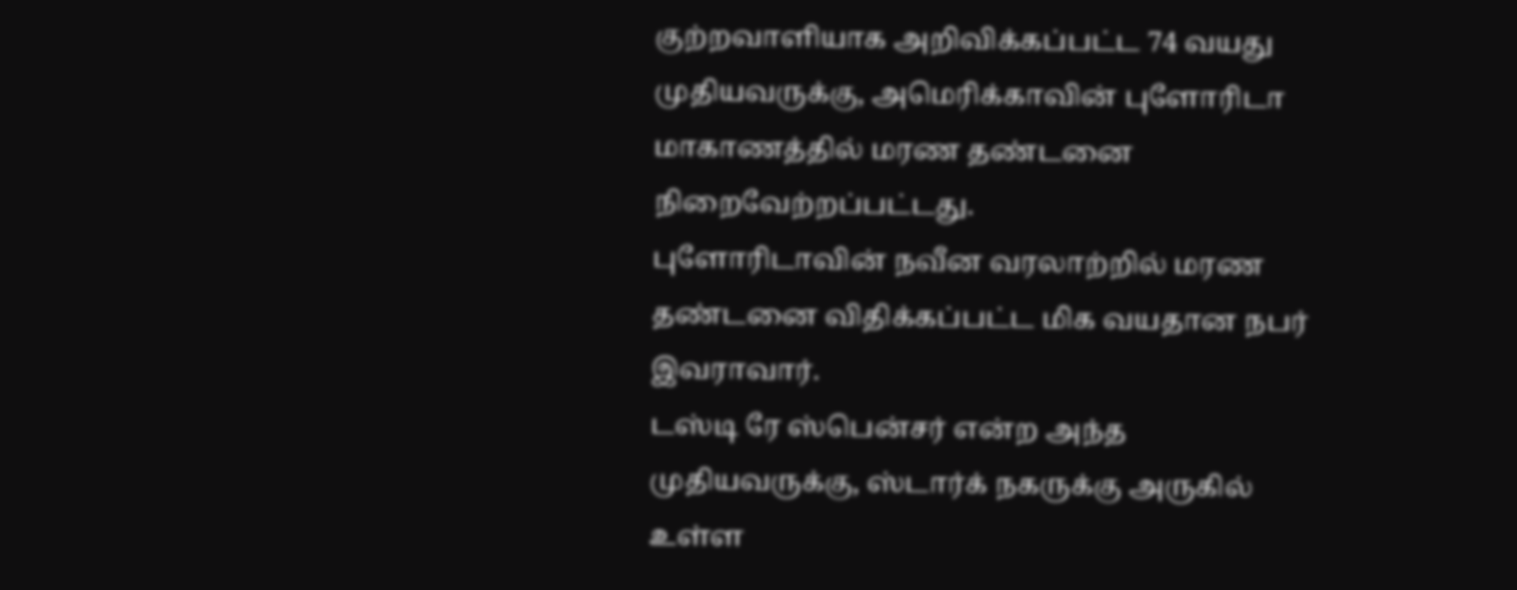குற்றவாளியாக அறிவிக்கப்பட்ட 74 வயது முதியவருக்கு, அமெரிக்காவின் புளோரிடா மாகாணத்தில் மரண தண்டனை நிறைவேற்றப்பட்டது.
புளோரிடாவின் நவீன வரலாற்றில் மரண தண்டனை விதிக்கப்பட்ட மிக வயதான நபர் இவராவார்.
டஸ்டி ரே ஸ்பென்சர் என்ற அந்த முதியவருக்கு, ஸ்டார்க் நகருக்கு அருகில் உள்ள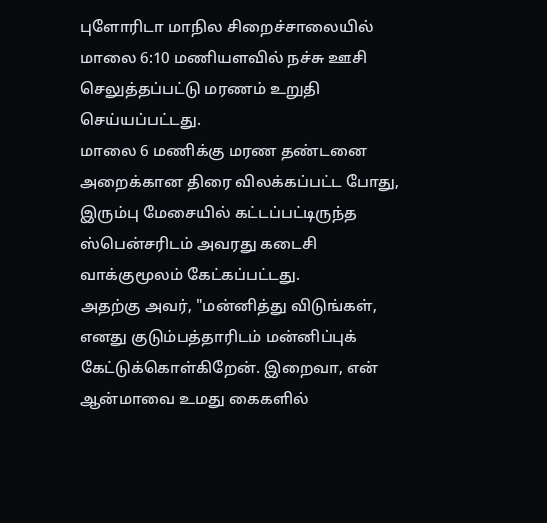புளோரிடா மாநில சிறைச்சாலையில் மாலை 6:10 மணியளவில் நச்சு ஊசி செலுத்தப்பட்டு மரணம் உறுதி செய்யப்பட்டது.
மாலை 6 மணிக்கு மரண தண்டனை அறைக்கான திரை விலக்கப்பட்ட போது, இரும்பு மேசையில் கட்டப்பட்டிருந்த ஸ்பென்சரிடம் அவரது கடைசி வாக்குமூலம் கேட்கப்பட்டது.
அதற்கு அவர், "மன்னித்து விடுங்கள், எனது குடும்பத்தாரிடம் மன்னிப்புக் கேட்டுக்கொள்கிறேன். இறைவா, என் ஆன்மாவை உமது கைகளில்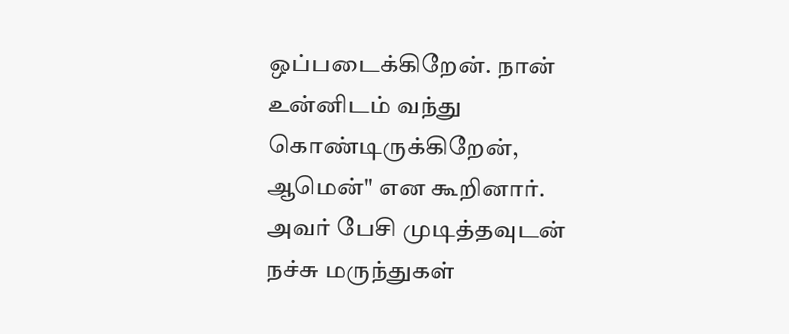ஒப்படைக்கிறேன். நான் உன்னிடம் வந்து கொண்டிருக்கிறேன், ஆமென்" என கூறினார்.
அவர் பேசி முடித்தவுடன் நச்சு மருந்துகள்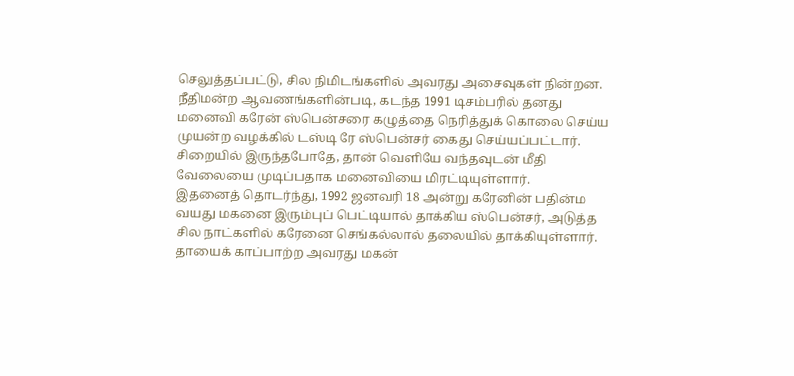செலுத்தப்பட்டு, சில நிமிடங்களில் அவரது அசைவுகள் நின்றன. நீதிமன்ற ஆவணங்களின்படி, கடந்த 1991 டிசம்பரில் தனது மனைவி கரேன் ஸ்பென்சரை கழுத்தை நெரித்துக் கொலை செய்ய முயன்ற வழக்கில் டஸ்டி ரே ஸ்பென்சர் கைது செய்யப்பட்டார்.
சிறையில் இருந்தபோதே, தான் வெளியே வந்தவுடன் மீதி வேலையை முடிப்பதாக மனைவியை மிரட்டியுள்ளார்.
இதனைத் தொடர்ந்து, 1992 ஜனவரி 18 அன்று கரேனின் பதின்ம வயது மகனை இரும்புப் பெட்டியால் தாக்கிய ஸ்பென்சர், அடுத்த சில நாட்களில் கரேனை செங்கல்லால் தலையில் தாக்கியுள்ளார். தாயைக் காப்பாற்ற அவரது மகன்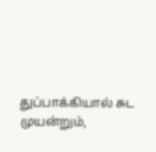துப்பாக்கியால் சுட முயன்றும்,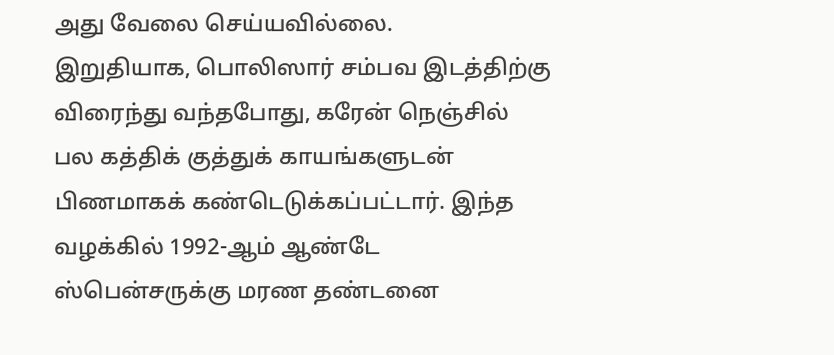அது வேலை செய்யவில்லை.
இறுதியாக, பொலிஸார் சம்பவ இடத்திற்கு விரைந்து வந்தபோது, கரேன் நெஞ்சில் பல கத்திக் குத்துக் காயங்களுடன் பிணமாகக் கண்டெடுக்கப்பட்டார். இந்த வழக்கில் 1992-ஆம் ஆண்டே ஸ்பென்சருக்கு மரண தண்டனை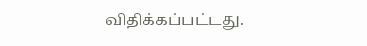விதிக்கப்பட்டது.